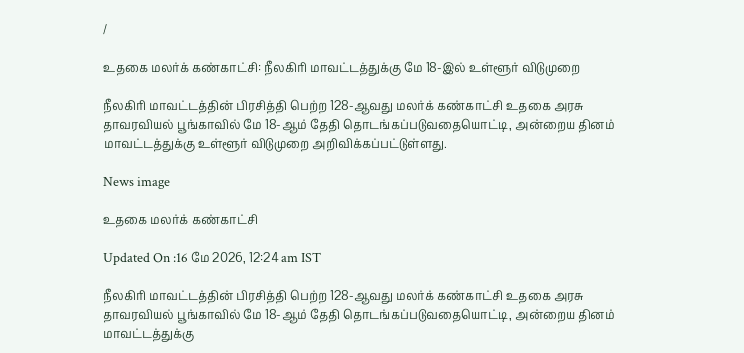/

உதகை மலர்க் கண்காட்சி: நீலகிரி மாவட்டத்துக்கு மே 18-இல் உள்ளூர் விடுமுறை

நீலகிரி மாவட்டத்தின் பிரசித்தி பெற்ற 128-ஆவது மலர்க் கண்காட்சி உதகை அரசு தாவரவியல் பூங்காவில் மே 18-ஆம் தேதி தொடங்கப்படுவதையொட்டி, அன்றைய தினம் மாவட்டத்துக்கு உள்ளூர் விடுமுறை அறிவிக்கப்பட்டுள்ளது.

News image

உதகை மலர்க் கண்காட்சி

Updated On :16 மே 2026, 12:24 am IST

நீலகிரி மாவட்டத்தின் பிரசித்தி பெற்ற 128-ஆவது மலர்க் கண்காட்சி உதகை அரசு தாவரவியல் பூங்காவில் மே 18-ஆம் தேதி தொடங்கப்படுவதையொட்டி, அன்றைய தினம் மாவட்டத்துக்கு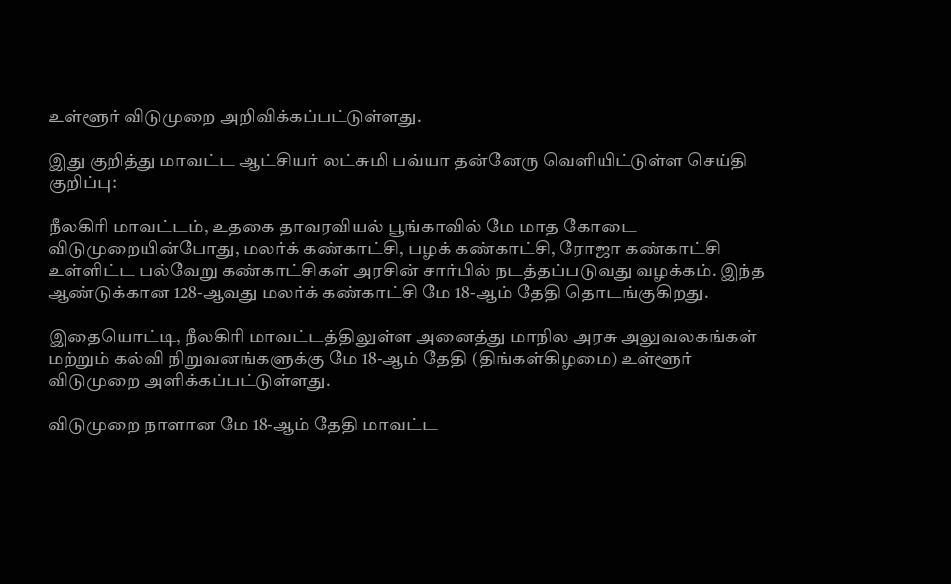உள்ளூர் விடுமுறை அறிவிக்கப்பட்டுள்ளது.

இது குறித்து மாவட்ட ஆட்சியர் லட்சுமி பவ்யா தன்னேரு வெளியிட்டுள்ள செய்தி குறிப்பு:

நீலகிரி மாவட்டம், உதகை தாவரவியல் பூங்காவில் மே மாத கோடை விடுமுறையின்போது, மலர்க் கண்காட்சி, பழக் கண்காட்சி, ரோஜா கண்காட்சி உள்ளிட்ட பல்வேறு கண்காட்சிகள் அரசின் சார்பில் நடத்தப்படுவது வழக்கம். இந்த ஆண்டுக்கான 128-ஆவது மலர்க் கண்காட்சி மே 18-ஆம் தேதி தொடங்குகிறது.

இதையொட்டி, நீலகிரி மாவட்டத்திலுள்ள அனைத்து மாநில அரசு அலுவலகங்கள் மற்றும் கல்வி நிறுவனங்களுக்கு மே 18-ஆம் தேதி (திங்கள்கிழமை) உள்ளூர் விடுமுறை அளிக்கப்பட்டுள்ளது.

விடுமுறை நாளான மே 18-ஆம் தேதி மாவட்ட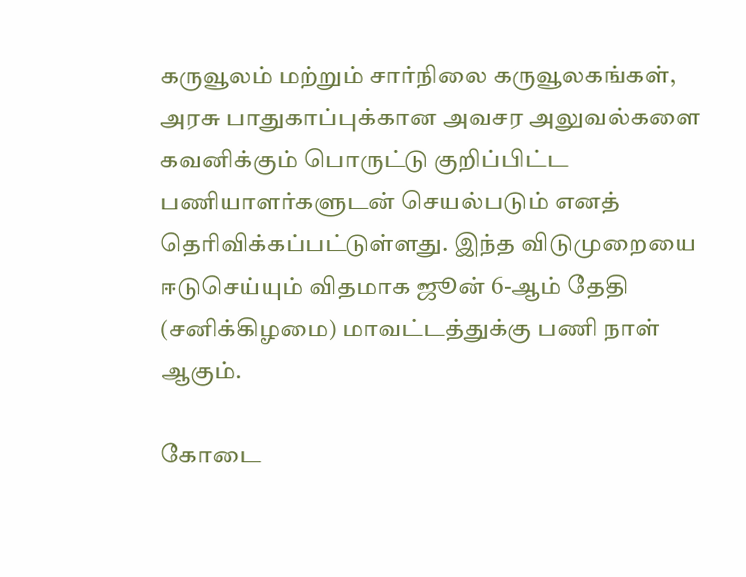கருவூலம் மற்றும் சார்நிலை கருவூலகங்கள், அரசு பாதுகாப்புக்கான அவசர அலுவல்களை கவனிக்கும் பொருட்டு குறிப்பிட்ட பணியாளர்களுடன் செயல்படும் எனத் தெரிவிக்கப்பட்டுள்ளது. இந்த விடுமுறையை ஈடுசெய்யும் விதமாக ஜூன் 6-ஆம் தேதி (சனிக்கிழமை) மாவட்டத்துக்கு பணி நாள் ஆகும்.

கோடை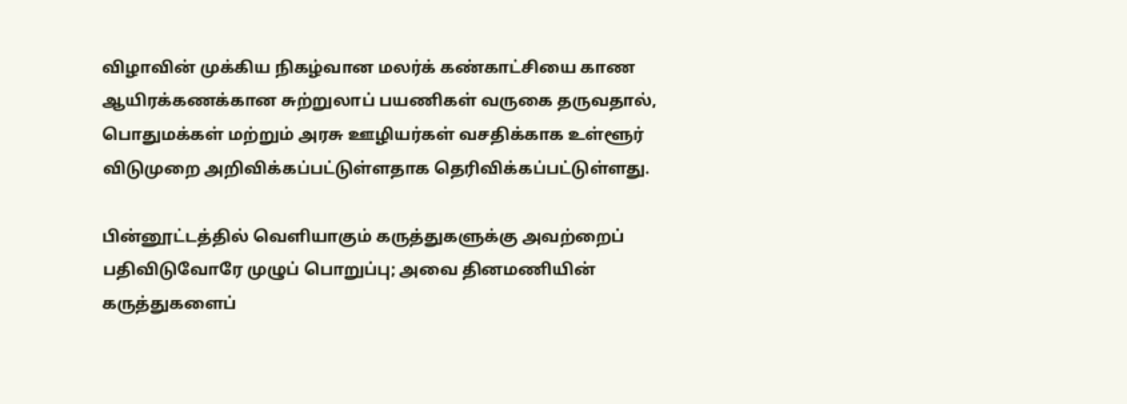விழாவின் முக்கிய நிகழ்வான மலர்க் கண்காட்சியை காண ஆயிரக்கணக்கான சுற்றுலாப் பயணிகள் வருகை தருவதால், பொதுமக்கள் மற்றும் அரசு ஊழியர்கள் வசதிக்காக உள்ளூர் விடுமுறை அறிவிக்கப்பட்டுள்ளதாக தெரிவிக்கப்பட்டுள்ளது.

பின்னூட்டத்தில் வெளியாகும் கருத்துகளுக்கு அவற்றைப் பதிவிடுவோரே முழுப் பொறுப்பு; அவை தினமணியின் கருத்துகளைப்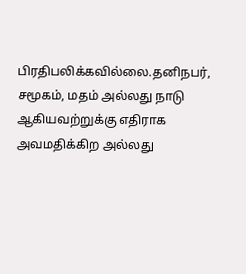பிரதிபலிக்கவில்லை.தனிநபர், சமூகம், மதம் அல்லது நாடு ஆகியவற்றுக்கு எதிராக அவமதிக்கிற அல்லது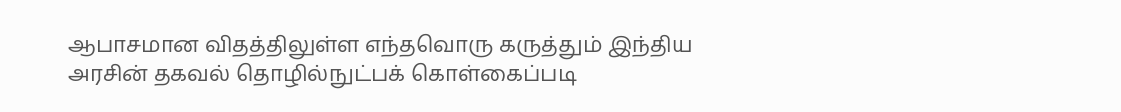ஆபாசமான விதத்திலுள்ள எந்தவொரு கருத்தும் இந்திய அரசின் தகவல் தொழில்நுட்பக் கொள்கைப்படி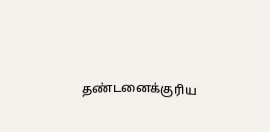தண்டனைக்குரிய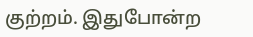குற்றம். இதுபோன்ற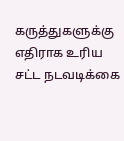கருத்துகளுக்கு எதிராக உரிய சட்ட நடவடிக்கை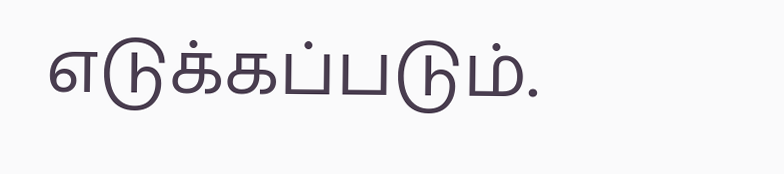எடுக்கப்படும்.